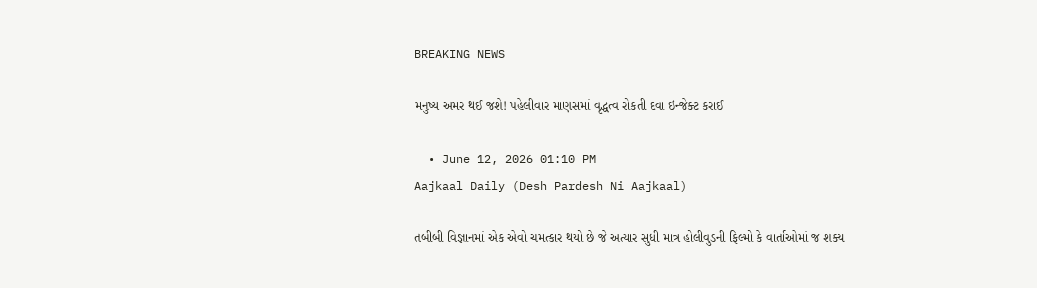BREAKING NEWS

મનુષ્ય અમર થઈ જશે! પહેલીવાર માણસમાં વૃદ્ધત્વ રોકતી દવા ઇન્જેક્ટ કરાઈ

  • June 12, 2026 01:10 PM
Aajkaal Daily (Desh Pardesh Ni Aajkaal)

તબીબી વિજ્ઞાનમાં એક એવો ચમત્કાર થયો છે જે અત્યાર સુધી માત્ર હોલીવુડની ફિલ્મો કે વાર્તાઓમાં જ શક્ય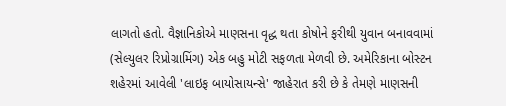લાગતો હતો. વૈજ્ઞાનિકોએ માણસના વૃદ્ધ થતા કોષોને ફરીથી યુવાન બનાવવામાં (સેલ્યુલર રિપ્રોગ્રામિંગ) એક બહુ મોટી સફળતા મેળવી છે. અમેરિકાના બોસ્ટન શહેરમાં આવેલી 'લાઇફ બાયોસાયન્સે' જાહેરાત કરી છે કે તેમણે માણસની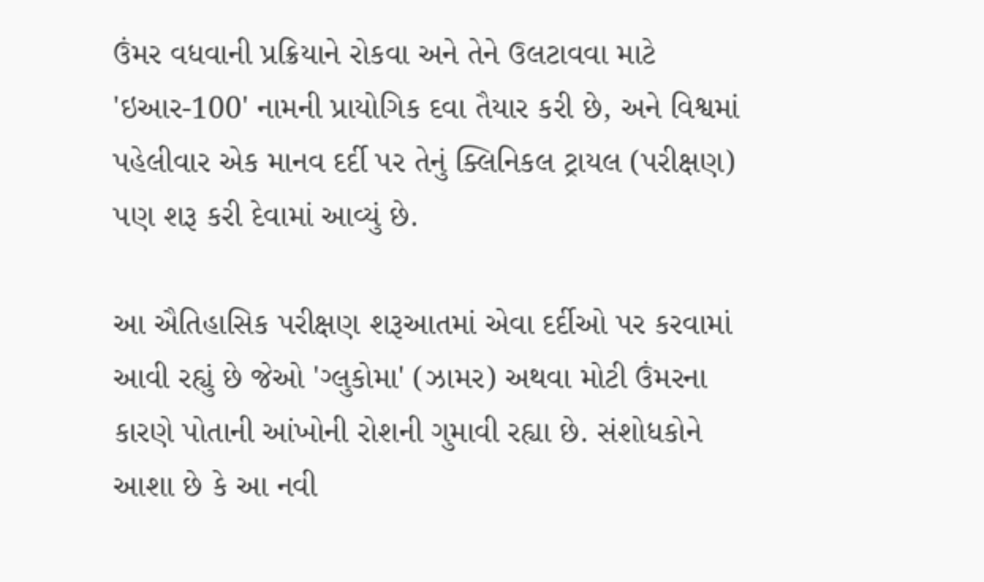ઉંમર વધવાની પ્રક્રિયાને રોકવા અને તેને ઉલટાવવા માટે 'ઇઆર-100' નામની પ્રાયોગિક દવા તૈયાર કરી છે, અને વિશ્વમાં પહેલીવાર એક માનવ દર્દી પર તેનું ક્લિનિકલ ટ્રાયલ (પરીક્ષણ) પણ શરૂ કરી દેવામાં આવ્યું છે.

આ ઐતિહાસિક પરીક્ષણ શરૂઆતમાં એવા દર્દીઓ પર કરવામાં આવી રહ્યું છે જેઓ 'ગ્લુકોમા' (ઝામર) અથવા મોટી ઉંમરના કારણે પોતાની આંખોની રોશની ગુમાવી રહ્યા છે. સંશોધકોને આશા છે કે આ નવી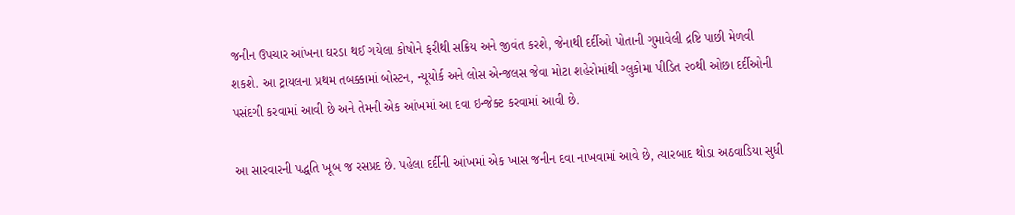જનીન ઉપચાર આંખના ઘરડા થઈ ગયેલા કોષોને ફરીથી સક્રિય અને જીવંત કરશે, જેનાથી દર્દીઓ પોતાની ગુમાવેલી દ્રષ્ટિ પાછી મેળવી શકશે. આ ટ્રાયલના પ્રથમ તબક્કામાં બોસ્ટન, ન્યૂયોર્ક અને લોસ એન્જલસ જેવા મોટા શહેરોમાંથી ગ્લુકોમા પીડિત ૨૦થી ઓછા દર્દીઓની પસંદગી કરવામાં આવી છે અને તેમની એક આંખમાં આ દવા ઇન્જેક્ટ કરવામાં આવી છે.

આ સારવારની પદ્ધતિ ખૂબ જ રસપ્રદ છે. પહેલા દર્દીની આંખમાં એક ખાસ જનીન દવા નાખવામાં આવે છે, ત્યારબાદ થોડા અઠવાડિયા સુધી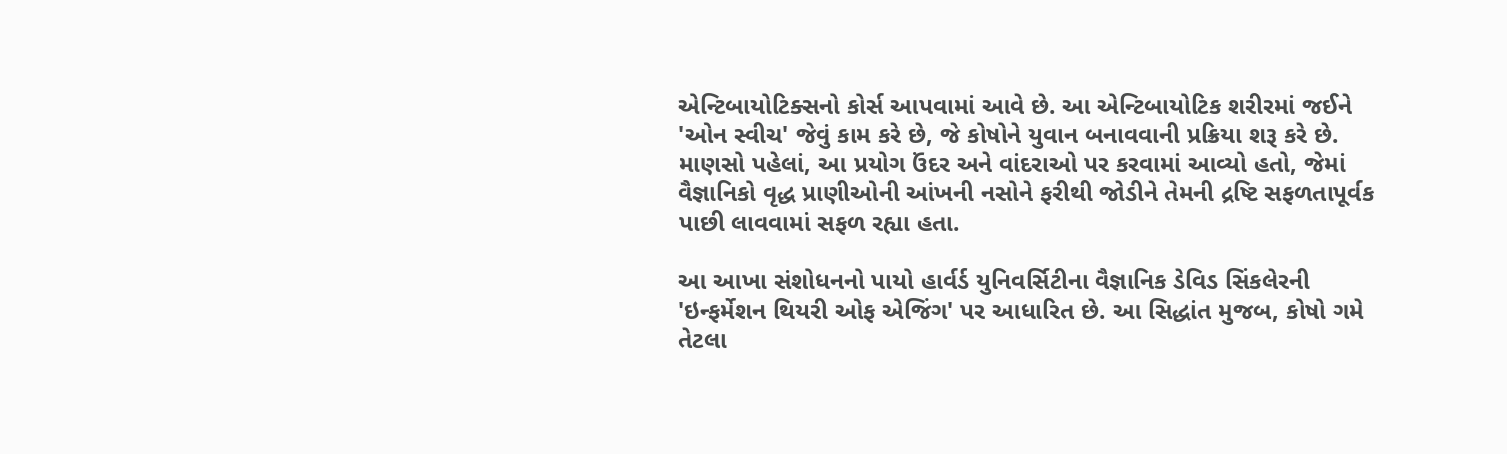એન્ટિબાયોટિક્સનો કોર્સ આપવામાં આવે છે. આ એન્ટિબાયોટિક શરીરમાં જઈને 'ઓન સ્વીચ' જેવું કામ કરે છે, જે કોષોને યુવાન બનાવવાની પ્રક્રિયા શરૂ કરે છે. માણસો પહેલાં, આ પ્રયોગ ઉંદર અને વાંદરાઓ પર કરવામાં આવ્યો હતો, જેમાં વૈજ્ઞાનિકો વૃદ્ધ પ્રાણીઓની આંખની નસોને ફરીથી જોડીને તેમની દ્રષ્ટિ સફળતાપૂર્વક પાછી લાવવામાં સફળ રહ્યા હતા.

આ આખા સંશોધનનો પાયો હાર્વર્ડ યુનિવર્સિટીના વૈજ્ઞાનિક ડેવિડ સિંકલેરની 'ઇન્ફર્મેશન થિયરી ઓફ એજિંગ' પર આધારિત છે. આ સિદ્ધાંત મુજબ, કોષો ગમે તેટલા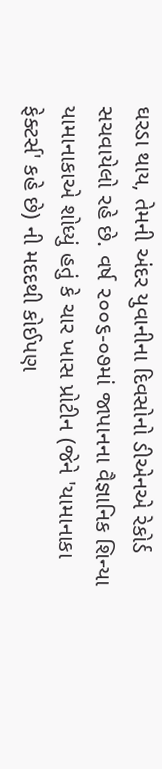ઘરડા થાય, તેમની અંદર યુવાનીના દિવસોનો ડીએનએ રેકોર્ડ સચવાયેલો રહે છે. વર્ષ ૨૦૦૬-૦૭માં જાપાનના વૈજ્ઞાનિક શિન્યા યામાનાકાએ શોધ્યું હતું કે ચાર ખાસ પ્રોટીન (જેને 'યામાનાકા ફેક્ટર્સ' કહે છે) ની મદદથી કોઈપણ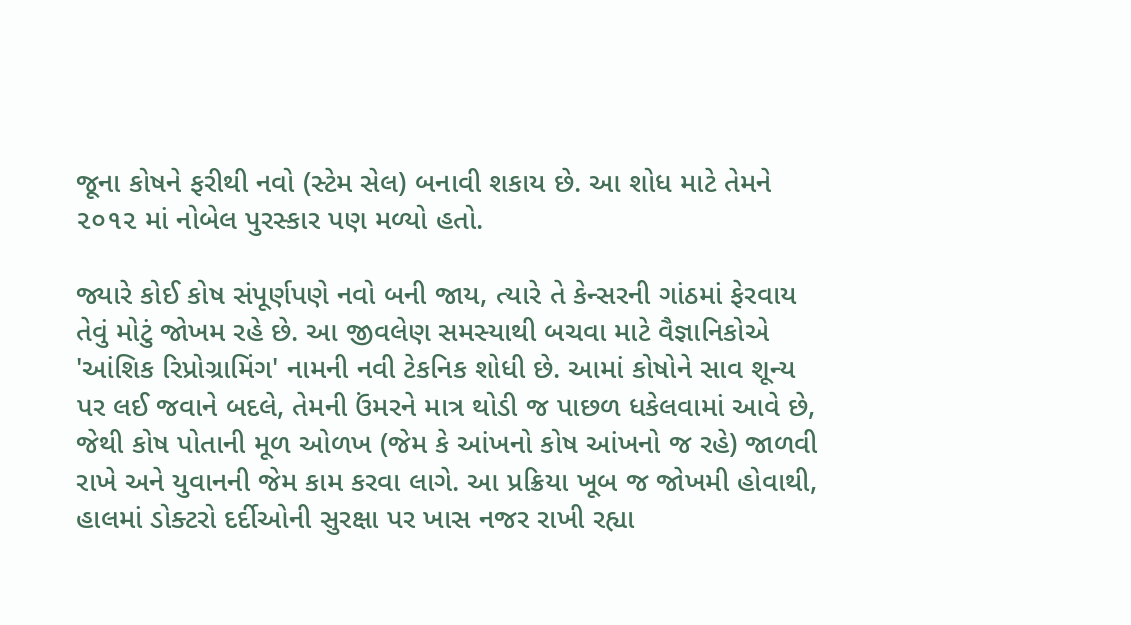જૂના કોષને ફરીથી નવો (સ્ટેમ સેલ) બનાવી શકાય છે. આ શોધ માટે તેમને ૨૦૧૨ માં નોબેલ પુરસ્કાર પણ મળ્યો હતો.

જ્યારે કોઈ કોષ સંપૂર્ણપણે નવો બની જાય, ત્યારે તે કેન્સરની ગાંઠમાં ફેરવાય તેવું મોટું જોખમ રહે છે. આ જીવલેણ સમસ્યાથી બચવા માટે વૈજ્ઞાનિકોએ 'આંશિક રિપ્રોગ્રામિંગ' નામની નવી ટેકનિક શોધી છે. આમાં કોષોને સાવ શૂન્ય પર લઈ જવાને બદલે, તેમની ઉંમરને માત્ર થોડી જ પાછળ ધકેલવામાં આવે છે, જેથી કોષ પોતાની મૂળ ઓળખ (જેમ કે આંખનો કોષ આંખનો જ રહે) જાળવી રાખે અને યુવાનની જેમ કામ કરવા લાગે. આ પ્રક્રિયા ખૂબ જ જોખમી હોવાથી, હાલમાં ડોક્ટરો દર્દીઓની સુરક્ષા પર ખાસ નજર રાખી રહ્યા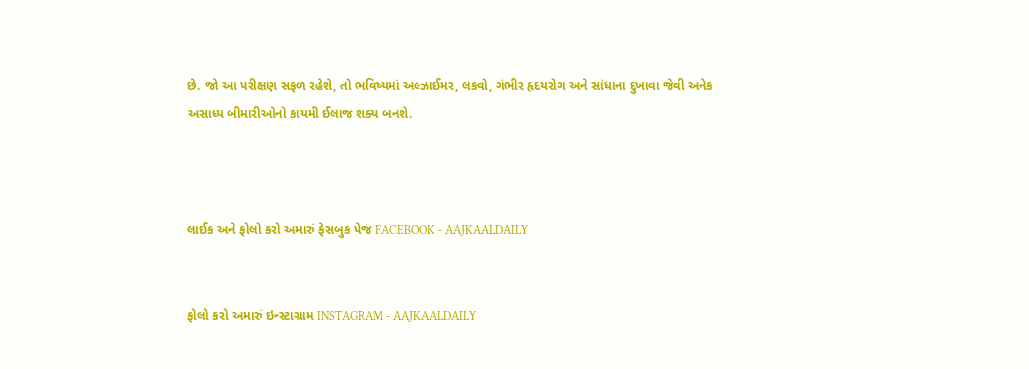છે. જો આ પરીક્ષણ સફળ રહેશે, તો ભવિષ્યમાં અલ્ઝાઈમર, લકવો, ગંભીર હૃદયરોગ અને સાંધાના દુખાવા જેવી અનેક અસાધ્ય બીમારીઓનો કાયમી ઈલાજ શક્ય બનશે.



લાઈક અને ફોલો કરો અમારું ફેસબુક પેજ FACEBOOK - AAJKAALDAILY


ફોલો કરો અમારું ઇન્સ્ટાગ્રામ INSTAGRAM - AAJKAALDAILY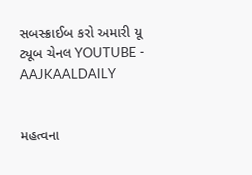સબસ્ક્રાઈબ કરો અમારી યૂ ટ્યૂબ ચેનલ YOUTUBE - AAJKAALDAILY


મહત્વના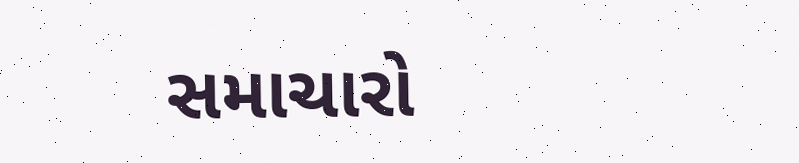સમાચારો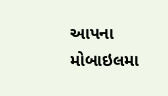આપના મોબાઇલમા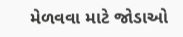મેળવવા માટે જોડાઓ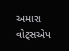અમારા વોટ્સએપ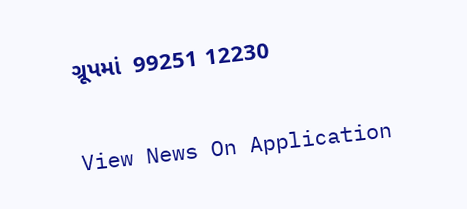ગ્રૂપમાં  99251 12230

View News On Application